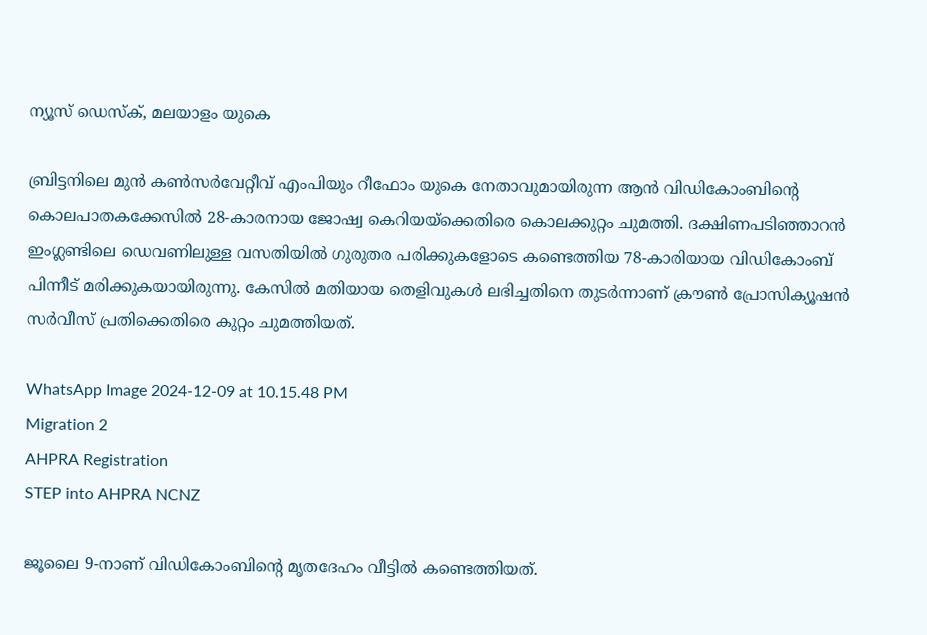ന്യൂസ് ഡെസ്ക്, മലയാളം യുകെ

ബ്രിട്ടനിലെ മുൻ കൺസർവേറ്റീവ് എംപിയും റീഫോം യുകെ നേതാവുമായിരുന്ന ആൻ വിഡികോംബിന്റെ കൊലപാതകക്കേസിൽ 28-കാരനായ ജോഷ്വ കെറിയയ്‌ക്കെതിരെ കൊലക്കുറ്റം ചുമത്തി. ദക്ഷിണപടിഞ്ഞാറൻ ഇംഗ്ലണ്ടിലെ ഡെവണിലുള്ള വസതിയിൽ ഗുരുതര പരിക്കുകളോടെ കണ്ടെത്തിയ 78-കാരിയായ വിഡികോംബ് പിന്നീട് മരിക്കുകയായിരുന്നു. കേസിൽ മതിയായ തെളിവുകൾ ലഭിച്ചതിനെ തുടർന്നാണ് ക്രൗൺ പ്രോസിക്യൂഷൻ സർവീസ് പ്രതിക്കെതിരെ കുറ്റം ചുമത്തിയത്.

WhatsApp Image 2024-12-09 at 10.15.48 PM
Migration 2
AHPRA Registration
STEP into AHPRA NCNZ

ജൂലൈ 9-നാണ് വിഡികോംബിന്റെ മൃതദേഹം വീട്ടിൽ കണ്ടെത്തിയത്.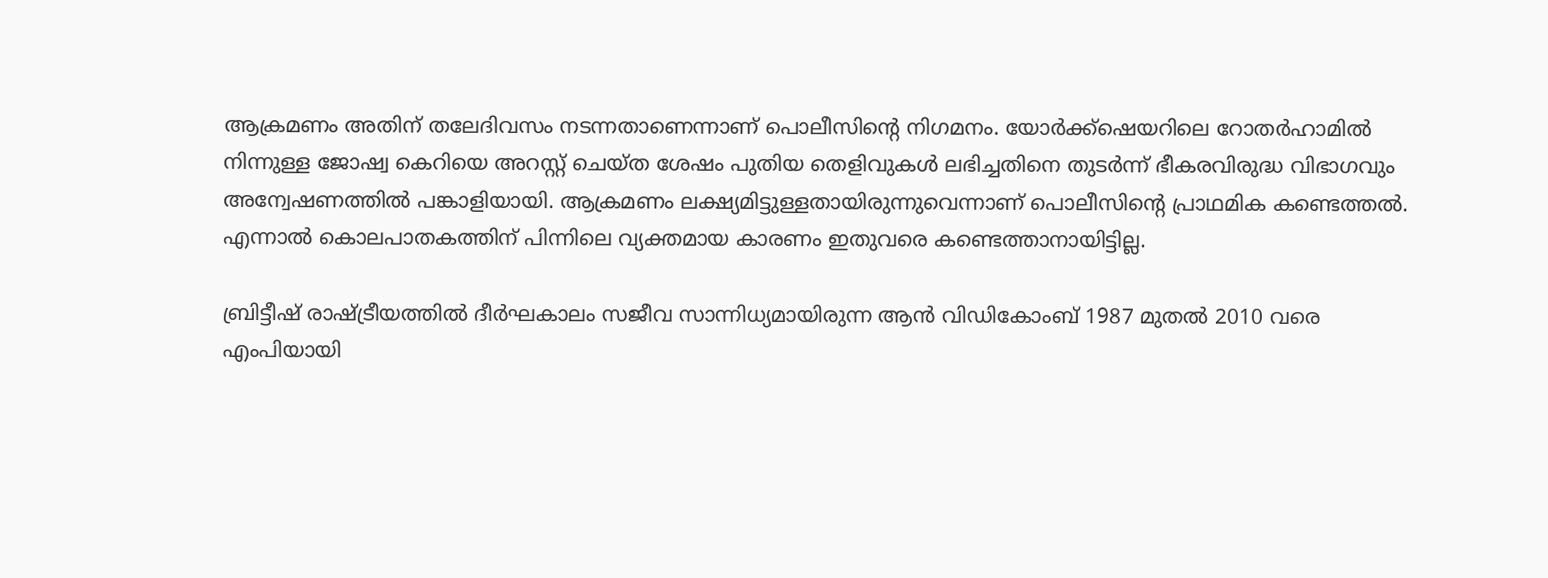ആക്രമണം അതിന് തലേദിവസം നടന്നതാണെന്നാണ് പൊലീസിന്റെ നിഗമനം. യോർക്ക്ഷെയറിലെ റോതർഹാമിൽ നിന്നുള്ള ജോഷ്വ കെറിയെ അറസ്റ്റ് ചെയ്ത ശേഷം പുതിയ തെളിവുകൾ ലഭിച്ചതിനെ തുടർന്ന് ഭീകരവിരുദ്ധ വിഭാഗവും അന്വേഷണത്തിൽ പങ്കാളിയായി. ആക്രമണം ലക്ഷ്യമിട്ടുള്ളതായിരുന്നുവെന്നാണ് പൊലീസിന്റെ പ്രാഥമിക കണ്ടെത്തൽ. എന്നാൽ കൊലപാതകത്തിന് പിന്നിലെ വ്യക്തമായ കാരണം ഇതുവരെ കണ്ടെത്താനായിട്ടില്ല.

ബ്രിട്ടീഷ് രാഷ്ട്രീയത്തിൽ ദീർഘകാലം സജീവ സാന്നിധ്യമായിരുന്ന ആൻ വിഡികോംബ് 1987 മുതൽ 2010 വരെ എംപിയായി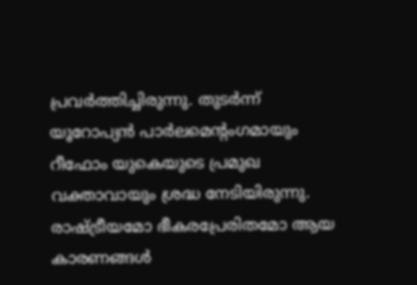പ്രവർത്തിച്ചിരുന്നു. തുടർന്ന് യൂറോപ്യൻ പാർലമെന്റംഗമായും റീഫോം യുകെയുടെ പ്രമുഖ വക്താവായും ശ്രദ്ധ നേടിയിരുന്നു. രാഷ്ട്രീയമോ ഭീകരപ്രേരിതമോ ആയ കാരണങ്ങൾ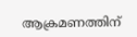ആക്രമണത്തിന്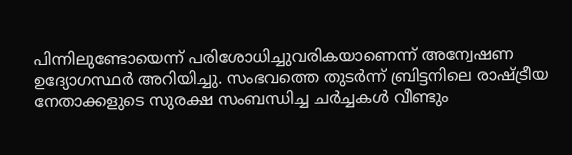പിന്നിലുണ്ടോയെന്ന് പരിശോധിച്ചുവരികയാണെന്ന് അന്വേഷണ ഉദ്യോഗസ്ഥർ അറിയിച്ചു. സംഭവത്തെ തുടർന്ന് ബ്രിട്ടനിലെ രാഷ്ട്രീയ നേതാക്കളുടെ സുരക്ഷ സംബന്ധിച്ച ചർച്ചകൾ വീണ്ടും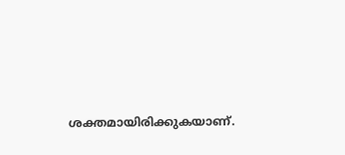ശക്തമായിരിക്കുകയാണ്.